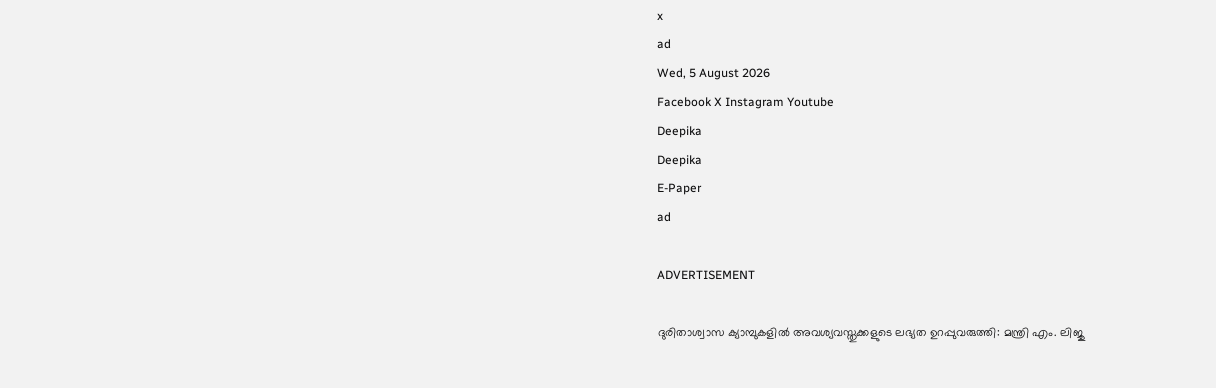x
ad
Wed, 5 August 2026
Facebook X Instagram Youtube
Deepika
Deepika
E-Paper
ad

ADVERTISEMENT

ദുരിതാശ്വാസ ക്യാമ്പുകളിൽ അവശ്യവസ്തുക്കളുടെ ലഭ്യത ഉറപ്പുവരുത്തി: മന്ത്രി എം. ലിജു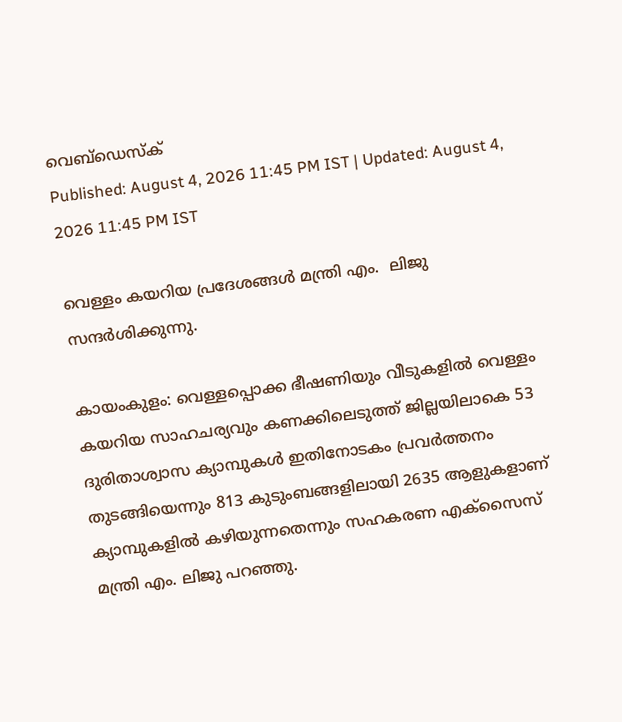വെബ്ഡെസ്ക്
Published: August 4, 2026 11:45 PM IST | Updated: August 4, 2026 11:45 PM IST

വെള്ളം കയറിയ പ്രദേശങ്ങൾ മന്ത്രി എം.  ലിജു സന്ദർശിക്കുന്നു.

കായംകുളം: വെള്ളപ്പൊക്ക ഭീഷണിയും വീടുകളിൽ വെള്ളം കയറിയ സാഹചര്യവും കണക്കിലെടുത്ത് ജില്ലയിലാകെ 53 ദുരിതാശ്വാസ ക്യാമ്പുകൾ ഇതിനോടകം പ്രവർത്തനം തുടങ്ങിയെന്നും 813 കുടുംബങ്ങളിലായി 2635 ആളുകളാണ് ക്യാമ്പുകളിൽ കഴിയുന്നതെന്നും സഹകരണ എക്സൈസ് മന്ത്രി എം. ലിജു പറഞ്ഞു.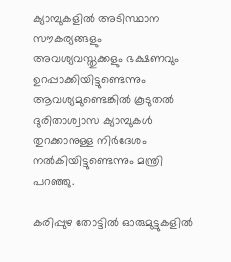ക്യാമ്പുകളില്‍ അടിസ്ഥാന സൗകര്യങ്ങളും അവശ്യവസ്തുക്കളും ഭക്ഷണവും ഉറപ്പാക്കിയിട്ടുണ്ടെന്നും ആവശ്യമുണ്ടെങ്കിൽ കൂടുതൽ ദുരിതാശ്വാസ ക്യാമ്പുകൾ തുറക്കാനുള്ള നിർദേശം നൽകിയിട്ടുണ്ടെന്നും മന്ത്രി പറഞ്ഞു.

കരിപ്പുഴ തോട്ടിൽ ഓരുമുട്ടുകളിൽ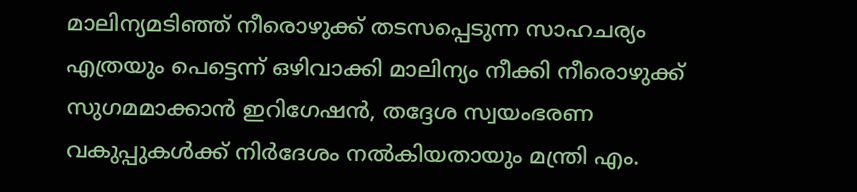മാലിന്യമടിഞ്ഞ് നീരൊഴുക്ക് തടസപ്പെടുന്ന സാഹചര്യം എത്രയും പെട്ടെന്ന് ഒഴിവാക്കി മാലിന്യം നീക്കി നീരൊഴുക്ക് സുഗമമാക്കാൻ ഇറിഗേഷൻ, തദ്ദേശ സ്വയംഭരണ വകുപ്പുകൾക്ക് നിർദേശം നൽകിയതായും മന്ത്രി എം.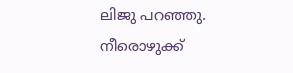ലിജു പറഞ്ഞു. നീരൊഴുക്ക്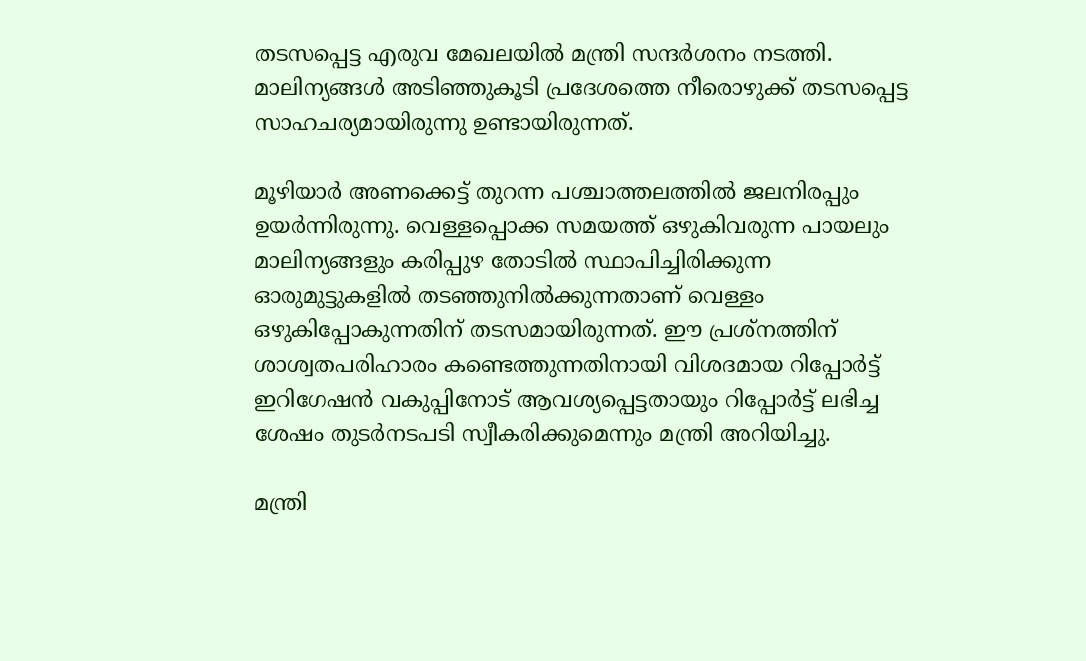തടസപ്പെട്ട എരുവ മേഖലയിൽ മന്ത്രി സന്ദർശനം നടത്തി. മാലിന്യങ്ങൾ അടിഞ്ഞുകൂടി പ്രദേശത്തെ നീരൊഴുക്ക് തടസപ്പെട്ട സാഹചര്യമായിരുന്നു ഉണ്ടായിരുന്നത്.

മൂഴിയാർ അണക്കെട്ട് തുറന്ന പശ്ചാത്തലത്തിൽ ജലനിരപ്പും ഉയർന്നിരുന്നു. വെള്ളപ്പൊക്ക സമയത്ത് ഒഴുകിവരുന്ന പായലും മാലിന്യങ്ങളും കരിപ്പുഴ തോടിൽ സ്ഥാപിച്ചിരിക്കുന്ന ഓരുമുട്ടുകളിൽ തടഞ്ഞുനിൽക്കുന്നതാണ് വെള്ളം ഒഴുകിപ്പോകുന്നതിന് തടസമായിരുന്നത്. ഈ പ്രശ്നത്തിന് ശാശ്വതപരിഹാരം കണ്ടെത്തുന്നതിനായി വിശദമായ റിപ്പോർട്ട്‌ ഇറിഗേഷൻ വകുപ്പിനോട് ആവശ്യപ്പെട്ടതായും റിപ്പോർട്ട്‌ ലഭിച്ച ശേഷം തുടർനടപടി സ്വീകരിക്കുമെന്നും മന്ത്രി അറിയിച്ചു.

മന്ത്രി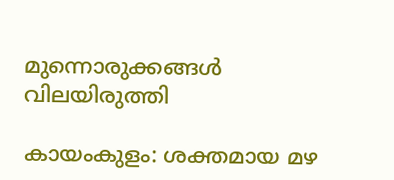മുന്നൊരുക്കങ്ങൾ വിലയിരുത്തി

കായംകുളം: ശക്തമായ മഴ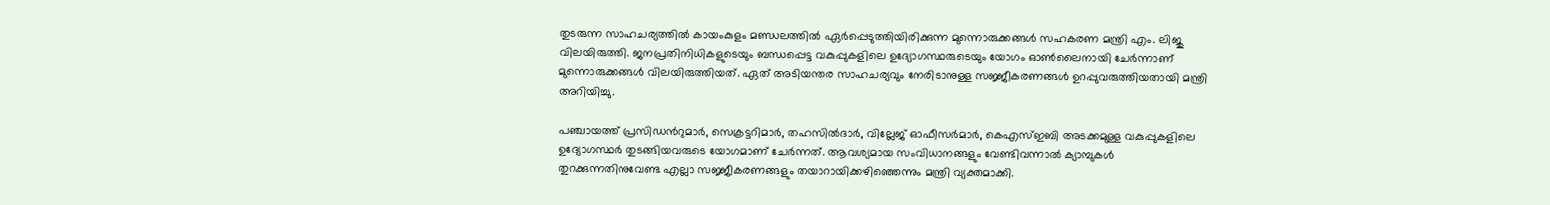തുടരുന്ന സാഹചര്യത്തിൽ കായംകുളം മണ്ഡലത്തിൽ ഏർപ്പെടുത്തിയിരിക്കുന്ന മുന്നൊരുക്കങ്ങൾ സഹകരണ മന്ത്രി എം. ലിജു വിലയിരുത്തി. ജനപ്രതിനിധികളുടെയും ബന്ധപ്പെട്ട വകുപ്പുകളിലെ ഉദ്യോഗസ്ഥരുടെയും യോഗം ഓൺലൈനായി ചേർന്നാണ് മുന്നൊരുക്കങ്ങൾ വിലയിരുത്തിയത്. ഏത് അടിയന്തര സാഹചര്യവും നേരിടാനുള്ള സജ്ജീകരണങ്ങൾ ഉറപ്പുവരുത്തിയതായി മന്ത്രി അറിയിച്ചു.

പഞ്ചായത്ത്‌ പ്രസിഡന്‍റുമാർ, സെക്രട്ടറിമാർ, തഹസിൽദാർ, വില്ലേജ് ഓഫീസർമാർ, കെഎസ്ഇബി അടക്കമുള്ള വകുപ്പുകളിലെ ഉദ്യോഗസ്ഥർ തുടങ്ങിയവരുടെ യോഗമാണ് ചേർന്നത്. ആവശ്യമായ സംവിധാനങ്ങളും വേണ്ടിവന്നാൽ ക്യാമ്പുകൾ തുറക്കുന്നതിനുവേണ്ട എല്ലാ സജ്ജീകരണങ്ങളും തയാറായിക്കഴിഞ്ഞെന്നും മന്ത്രി വ്യക്തമാക്കി.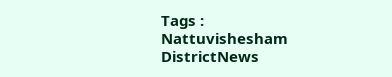Tags : Nattuvishesham DistrictNews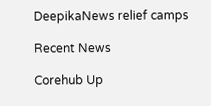DeepikaNews relief camps

Recent News

Corehub Up